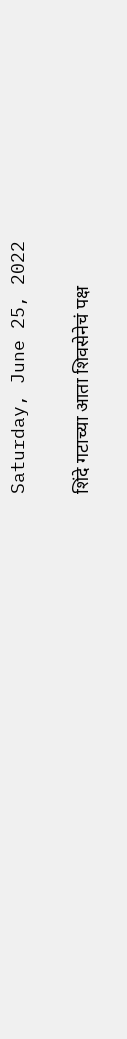Saturday, June 25, 2022

शिंदे गटाच्या आता शिवसेनेचं पक्ष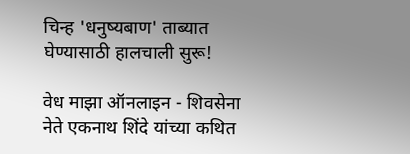चिन्ह 'धनुष्यबाण' ताब्यात घेण्यासाठी हालचाली सुरू!

वेध माझा ऑनलाइन - शिवसेना नेते एकनाथ शिंदे यांच्या कथित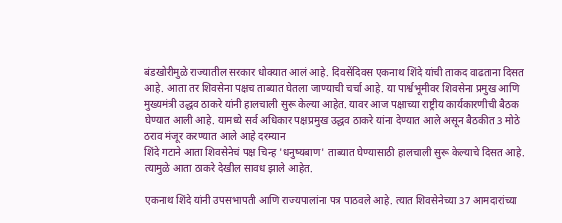बंडखोरीमुळे राज्यातील सरकार धोक्यात आलं आहे. दिवसेंदिवस एकनाथ शिंदे यांची ताकद वाढताना दिसत आहे. आता तर शिवसेना पक्षच ताब्यात घेतला जाण्याची चर्चा आहे. या पार्श्वभूमीवर शिवसेना प्रमुख आणि मुख्यमंत्री उद्धव ठाकरे यांनी हालचाली सुरू केल्या आहेत. यावर आज पक्षाच्या राष्ट्रीय कार्यकारणीची बैठक घेण्यात आली आहे. यामध्ये सर्व अधिकार पक्षप्रमुख उद्धव ठाकरे यांना देण्यात आले असून बैठकीत 3 मोठे ठराव मंजूर करण्यात आले आहे दरम्यान
शिंदे गटाने आता शिवसेनेचं पक्ष चिन्ह 'धनुष्यबाण' ताब्यात घेण्यासाठी हालचाली सुरू केल्याचे दिसत आहे. त्यामुळे आता ठाकरे देखील सावध झाले आहेत.

एकनाथ शिंदे यांनी उपसभापती आणि राज्यपालांना पत्र पाठवले आहे. त्यात शिवसेनेच्या 37 आमदारांच्या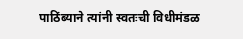पाठिंब्याने त्यांनी स्वतःची विधीमंडळ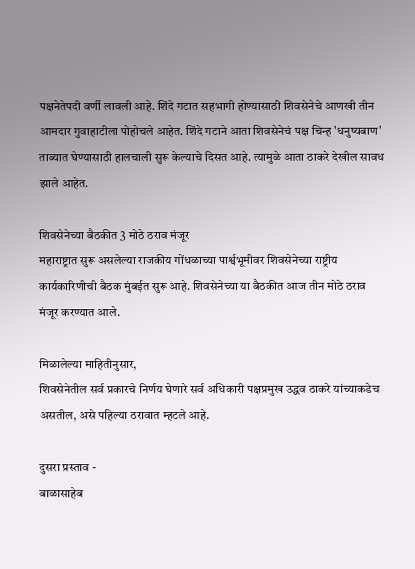पक्षनेतेपदी वर्णी लावली आहे. शिंदे गटात सहभागी होण्यासाठी शिवसेनेचे आणखी तीन आमदार गुवाहाटीला पोहोचले आहेत. शिंदे गटाने आता शिवसेनेचं पक्ष चिन्ह 'धनुष्यबाण' ताब्यात घेण्यासाठी हालचाली सुरू केल्याचे दिसत आहे. त्यामुळे आता ठाकरे देखील सावध झाले आहेत.

शिवसेनेच्या बैठकीत 3 मोठे ठराव मंजूर
महाराष्ट्रात सुरू असलेल्या राजकीय गोंधळाच्या पार्श्वभूमीवर शिवसेनेच्या राष्ट्रीय कार्यकारिणीची बैठक मुंबईत सुरू आहे. शिवसेनेच्या या बैठकीत आज तीन मोठे ठराव मंजूर करण्यात आले.

मिळालेल्या माहितीनुसार,
शिवसेनेतील सर्व प्रकारचे निर्णय घेणारे सर्व अधिकारी पक्षप्रमुख उद्धव ठाकरे यांच्याकडेच असतील, असे पहिल्या ठरावात म्हटले आहे.

दुसरा प्रस्ताव -
बाळासाहेब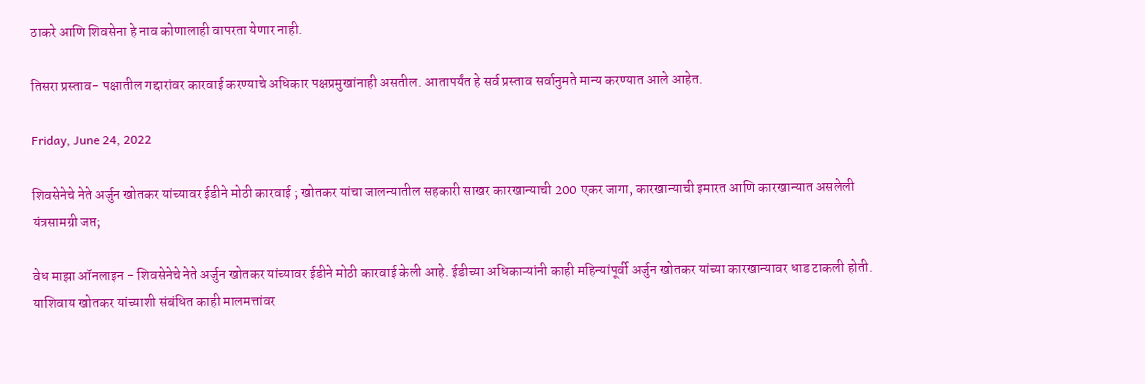ठाकरे आणि शिवसेना हे नाव कोणालाही वापरता येणार नाही.

तिसरा प्रस्ताव- पक्षातील गद्दारांवर कारवाई करण्याचे अधिकार पक्षप्रमुखांनाही असतील. आतापर्यंत हे सर्व प्रस्ताव सर्वानुमते मान्य करण्यात आले आहेत.

Friday, June 24, 2022

शिवसेनेचे नेते अर्जुन खोतकर यांच्यावर ईडीने मोठी कारवाई ; खोतकर यांचा जालन्यातील सहकारी साखर कारखान्याची 200 एकर जागा, कारखान्याची इमारत आणि कारखान्यात असलेली यंत्रसामग्री जप्त;

वेध माझा ऑनलाइन - शिवसेनेचे नेते अर्जुन खोतकर यांच्यावर ईडीने मोठी कारवाई केली आहे. ईडीच्या अधिकाऱ्यांनी काही महिन्यांपूर्वी अर्जुन खोतकर यांच्या कारखान्यावर धाड टाकली होती. याशिवाय खोतकर यांच्याशी संबंधित काही मालमत्तांवर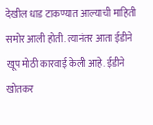देखील धाड टाकण्यात आल्याची माहिती समोर आली होती. त्यानंतर आता ईडीने खूप मोठी कारवाई केली आहे. ईडीने खोतकर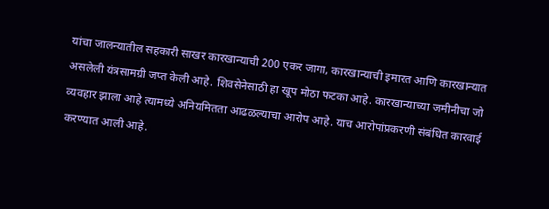यांचा जालन्यातील सहकारी साखर कारखान्याची 200 एकर जागा, कारखान्याची इमारत आणि कारखान्यात असलेली यंत्रसामग्री जप्त केली आहे. शिवसेनेसाठी हा खूप मोठा फटका आहे. कारखान्याच्या जमीनीचा जो व्यवहार झाला आहे त्यामध्ये अनियमितता आढळल्याचा आरोप आहे. याच आरोपांप्रकरणी संबंधित कारवाई करण्यात आली आहे.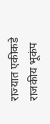राज्यात एकीकडे राजकीय भूकंप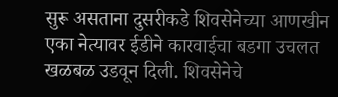सुरू असताना दुसरीकडे शिवसेनेच्या आणखीन एका नेत्यावर ईडीने कारवाईचा बडगा उचलत खळबळ उडवून दिली. शिवसेनेचे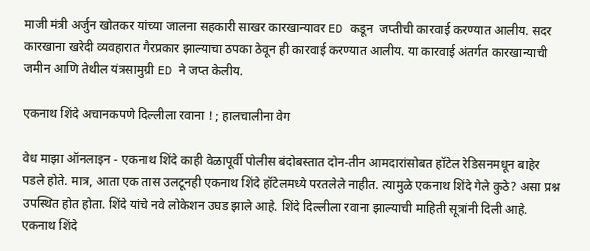माजी मंत्री अर्जुन खोतकर यांच्या जालना सहकारी साखर कारखान्यावर ED कडून  जप्तीची कारवाई करण्यात आलीय. सदर कारखाना खरेदी व्यवहारात गैरप्रकार झाल्याचा ठपका ठेवून ही कारवाई करण्यात आलीय. या कारवाई अंतर्गत कारखान्याची जमीन आणि तेथील यंत्रसामुग्री ED ने जप्त केलीय.

एकनाथ शिंदे अचानकपणे दिल्लीला रवाना ! ; हालचालीना वेग

वेध माझा ऑनलाइन - एकनाथ शिंदे काही वेळापूर्वी पोलीस बंदोबस्तात दोन-तीन आमदारांसोबत हॉटेल रेडिसनमधून बाहेर पडले होते. मात्र, आता एक तास उलटूनही एकनाथ शिंदे हॉटेलमध्ये परतलेले नाहीत. त्यामुळे एकनाथ शिंदे गेले कुठे? असा प्रश्न उपस्थित होत होता. शिंदे यांचे नवे लोकेशन उघड झाले आहे. शिंदे दिल्लीला रवाना झाल्याची माहिती सूत्रांनी दिली आहे. एकनाथ शिंदे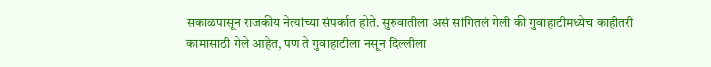सकाळपासून राजकीय नेत्यांच्या संपर्कात होते. सुरुवातीला असं सांगितलं गेली की गुवाहाटीमध्येच काहीतरी कामासाठी गेले आहेत, पण ते गुवाहाटीला नसून दिल्लीला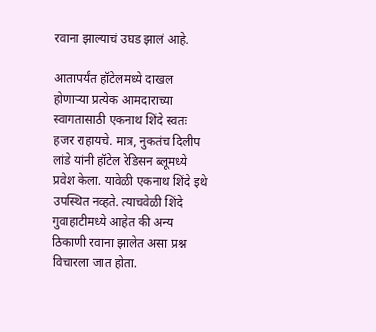रवाना झाल्याचं उघड झालं आहे.

आतापर्यंत हॉटेलमध्ये दाखल होणाऱ्या प्रत्येक आमदाराच्या स्वागतासाठी एकनाथ शिंदे स्वतः हजर राहायचे. मात्र, नुकतंच दिलीप लांडे यांनी हॉटेल रेडिसन ब्लूमध्ये प्रवेश केला. यावेळी एकनाथ शिंदे इथे उपस्थित नव्हते. त्याचवेळी शिंदे गुवाहाटीमध्ये आहेत की अन्य ठिकाणी रवाना झालेत असा प्रश्न विचारला जात होता.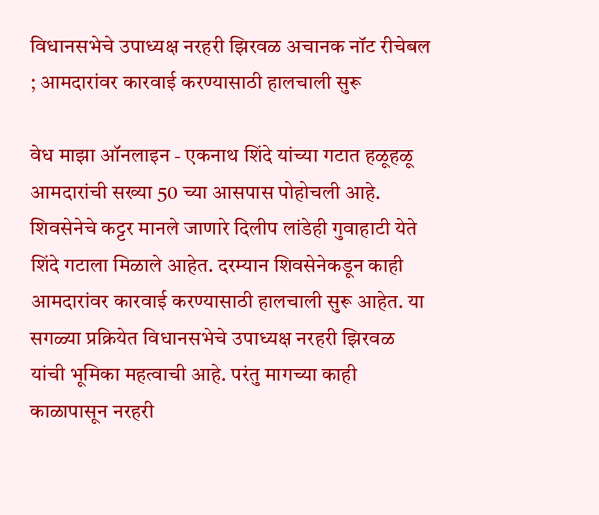विधानसभेचे उपाध्यक्ष नरहरी झिरवळ अचानक नॉट रीचेबल ; आमदारांवर कारवाई करण्यासाठी हालचाली सुरू

वेध माझा ऑनलाइन - एकनाथ शिंदे यांच्या गटात हळूहळू आमदारांची सख्या 50 च्या आसपास पोहोचली आहे. शिवसेनेचे कट्टर मानले जाणारे दिलीप लांडेही गुवाहाटी येते शिंदे गटाला मिळाले आहेत. दरम्यान शिवसेनेकडून काही आमदारांवर कारवाई करण्यासाठी हालचाली सुरू आहेत. या सगळ्या प्रक्रियेत विधानसभेचे उपाध्यक्ष नरहरी झिरवळ  यांची भूमिका महत्वाची आहे. परंतु मागच्या काही काळापासून नरहरी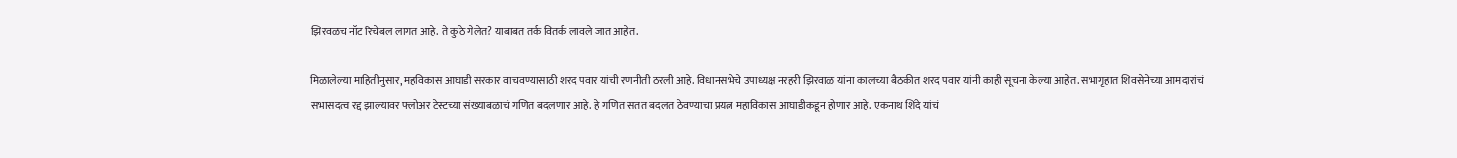झिरवळच नॉट रिचेबल लागत आहे. ते कुठे गेलेत? याबाबत तर्क वितर्क लावले जात आहेत.

मिळालेल्या माहितीनुसार, महविकास आघाडी सरकार वाचवण्यासाठी शरद पवार यांची रणनीती ठरली आहे. विधानसभेचे उपाध्यक्ष नरहरी झिरवाळ यांना कालच्या बैठकीत शरद पवार यांनी काही सूचना केल्या आहेत. सभागृहात शिवसेनेच्या आमदारांचं सभासदत्व रद्द झाल्यावर फ्लोअर टेस्टच्या संख्याबळाचं गणित बदलणार आहे. हे गणित सतत बदलत ठेवण्याचा प्रयत्न महाविकास आघाडीकडून होणार आहे. एकनाथ शिंदे यांचं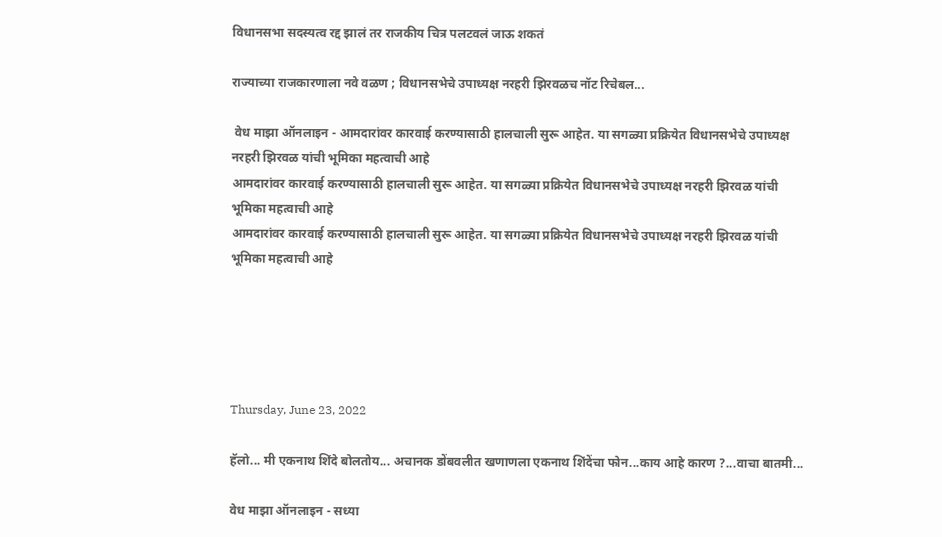विधानसभा सदस्यत्व रद्द झालं तर राजकीय चित्र पलटवलं जाऊ शकतं

राज्याच्या राजकारणाला नवे वळण ; विधानसभेचे उपाध्यक्ष नरहरी झिरवळच नॉट रिचेबल...

 वेध माझा ऑनलाइन - आमदारांवर कारवाई करण्यासाठी हालचाली सुरू आहेत. या सगळ्या प्रक्रियेत विधानसभेचे उपाध्यक्ष नरहरी झिरवळ यांची भूमिका महत्वाची आहे
आमदारांवर कारवाई करण्यासाठी हालचाली सुरू आहेत. या सगळ्या प्रक्रियेत विधानसभेचे उपाध्यक्ष नरहरी झिरवळ यांची भूमिका महत्वाची आहे
आमदारांवर कारवाई करण्यासाठी हालचाली सुरू आहेत. या सगळ्या प्रक्रियेत विधानसभेचे उपाध्यक्ष नरहरी झिरवळ यांची भूमिका महत्वाची आहे





Thursday, June 23, 2022

हॅलो... मी एकनाथ शिंदे बोलतोय... अचानक डोंबवलीत खणाणला एकनाथ शिंदेंचा फोन...काय आहे कारण ?...वाचा बातमी...

वेध माझा ऑनलाइन - सध्या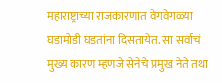महाराष्ट्राच्या राजकारणात वेगवेगळ्या घडामोडी घडतांना दिसतायेत. सा सर्वाचं मुख्य कारण म्हणजे सेनेचे प्रमुख नेते तथा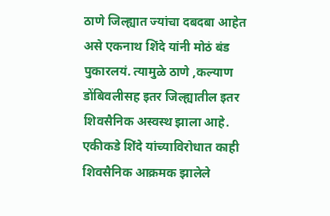ठाणे जिल्ह्यात ज्यांचा दबदबा आहेत असे एकनाथ शिंदे यांनी मोठं बंड पुकारलयं. त्यामुळे ठाणे ,कल्याण डोंबिवलीसह इतर जिल्ह्यातील इतर शिवसैनिक अस्वस्थ झाला आहे. एकीकडे शिंदे यांच्याविरोधात काही शिवसैनिक आक्रमक झालेले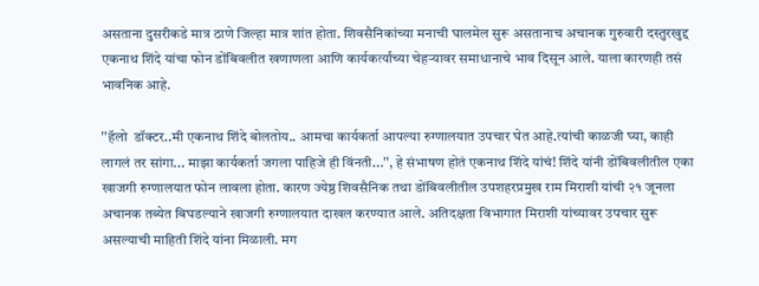असताना दुसरीकडे मात्र ठाणे जिल्हा मात्र शांत होता. शिवसैनिकांच्या मनाची घालमेल सुरू असतानाच अचानक गुरुवारी दस्तुरखुद्द एकनाथ शिंदे यांचा फोन डोंबिवलीत खणाणला आणि कार्यकर्त्यांच्या चेहऱ्यावर समाधानाचे भाव दिसून आले. याला कारणही तसं भावनिक आहे.

''हॅलो  डॉक्टर..मी एकनाथ शिंदे बोलतोय.. आमचा कार्यकर्ता आपल्या रुग्णालयात उपचार घेत आहे.त्यांची काळजी घ्या, काही लागलं तर सांगा... माझा कार्यकर्ता जगला पाहिजे ही विंनती...'', हे संभाषण होतं एकनाथ शिंदे यांचं! शिंदे यांनी डोंबिवलीतील एका खाजगी रुग्णालयात फोन लावला होता. कारण ज्येष्ठ शिवसैनिक तथा डोंबिवलीतील उपशहरप्रमुख राम मिराशी यांची २१ जूनला अचानक तब्येत बिघडल्याने खाजगी रुग्णालयात दाखल करण्यात आले. अतिदक्षता विभागात मिराशी यांच्यावर उपचार सुरू असल्याची माहिती शिंदे यांना मिळाली. मग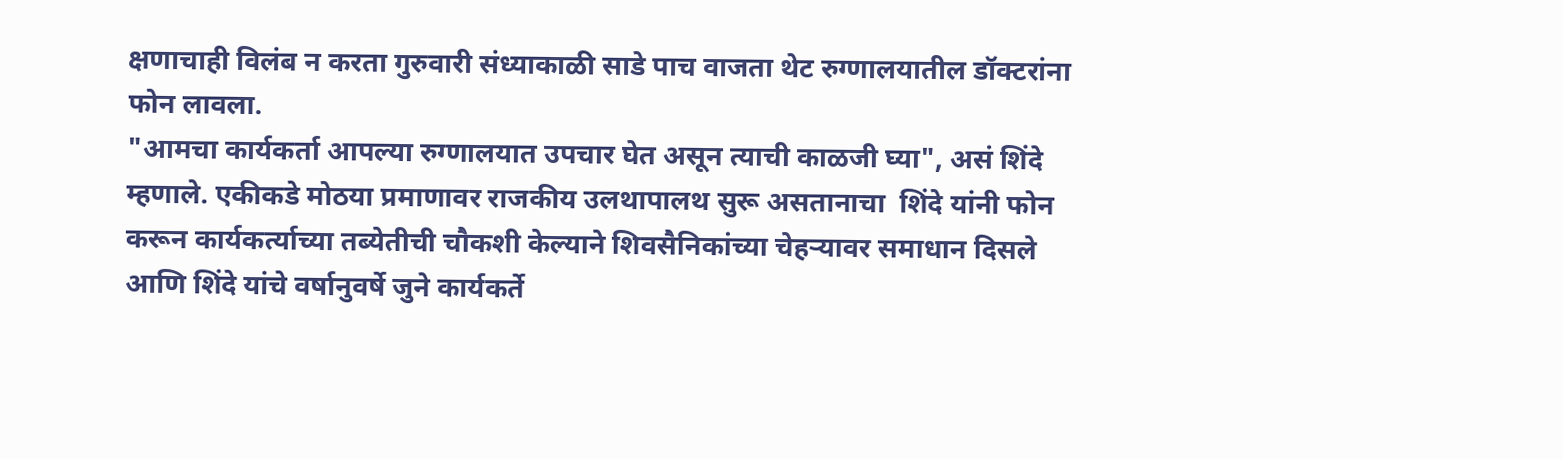क्षणाचाही विलंब न करता गुरुवारी संध्याकाळी साडे पाच वाजता थेट रुग्णालयातील डॉक्टरांना फोन लावला.
"आमचा कार्यकर्ता आपल्या रुग्णालयात उपचार घेत असून त्याची काळजी घ्या", असं शिंदे म्हणाले. एकीकडे मोठया प्रमाणावर राजकीय उलथापालथ सुरू असतानाचा  शिंदे यांनी फोन करून कार्यकर्त्याच्या तब्येतीची चौकशी केल्याने शिवसैनिकांच्या चेहऱ्यावर समाधान दिसले आणि शिंदे यांचे वर्षानुवर्षे जुने कार्यकर्ते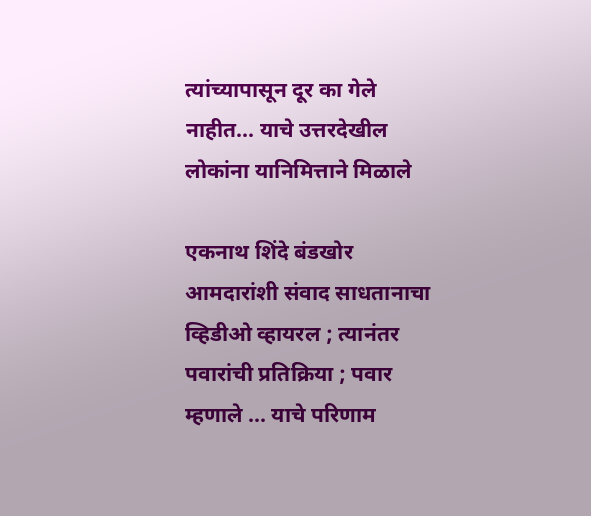त्यांच्यापासून दूर का गेले नाहीत... याचे उत्तरदेखील लोकांना यानिमित्ताने मिळाले

एकनाथ शिंदे बंडखोर आमदारांशी संवाद साधतानाचा व्हिडीओ व्हायरल ; त्यानंतर पवारांची प्रतिक्रिया ; पवार म्हणाले ... याचे परिणाम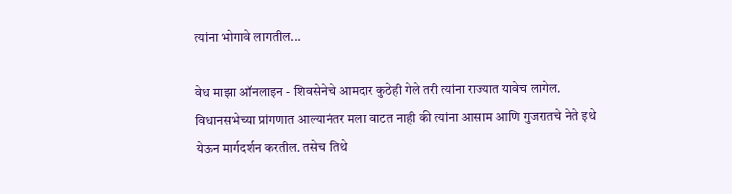त्यांना भोगावे लागतील...

वेध माझा ऑनलाइन - शिवसेनेचे आमदार कुठेही गेले तरी त्यांना राज्यात यावेच लागेल. विधानसभेच्या प्रांगणात आल्यानंतर मला वाटत नाही की त्यांना आसाम आणि गुजरातचे नेते इथे येऊन मार्गदर्शन करतील. तसेच तिथे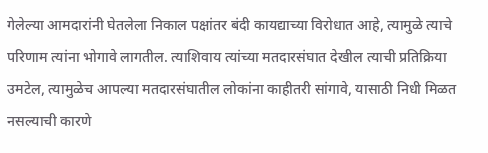गेलेल्या आमदारांनी घेतलेला निकाल पक्षांतर बंदी कायद्याच्या विरोधात आहे, त्यामुळे त्याचे परिणाम त्यांना भोगावे लागतील. त्याशिवाय त्यांच्या मतदारसंघात देखील त्याची प्रतिक्रिया उमटेल, त्यामुळेच आपल्या मतदारसंघातील लोकांना काहीतरी सांगावे, यासाठी निधी मिळत नसल्याची कारणे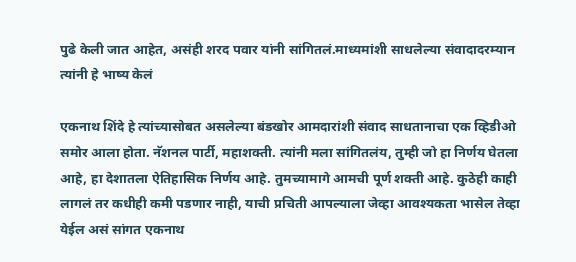पुढे केली जात आहेत, असंही शरद पवार यांनी सांगितलं.माध्यमांशी साधलेल्या संवादादरम्यान त्यांनी हे भाष्य केलं

एकनाथ शिंदे हे त्यांच्यासोबत असलेल्या बंडखोर आमदारांशी संवाद साधतानाचा एक व्हिडीओ समोर आला होता. नॅशनल पार्टी, महाशक्ती. त्यांनी मला सांगितलंय, तुम्ही जो हा निर्णय घेतला आहे, हा देशातला ऐतिहासिक निर्णय आहे. तुमच्यामागे आमची पूर्ण शक्ती आहे. कुठेही काही लागलं तर कधीही कमी पडणार नाही, याची प्रचिती आपल्याला जेव्हा आवश्यकता भासेल तेव्हा येईल असं सांगत एकनाथ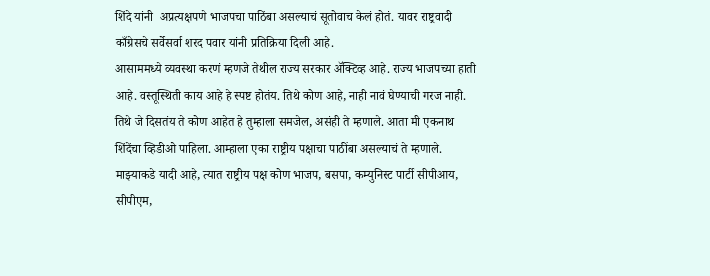शिंदे यांनी  अप्रत्यक्षपणे भाजपचा पाठिंबा असल्याचं सूतोवाच केलं होतं. यावर राष्ट्रवादी काँग्रेसचे सर्वेसर्वा शरद पवार यांनी प्रतिक्रिया दिली आहे.
आसाममध्ये व्यवस्था करणं म्हणजे तेथील राज्य सरकार ॲक्टिव्ह आहे. राज्य भाजपच्या हाती आहे. वस्तूस्थिती काय आहे हे स्पष्ट होतंय. तिथे कोण आहे, नाही नावं घेण्याची गरज नाही. तिथे जे दिसतंय ते कोण आहेत हे तुम्हाला समजेल, असंही ते म्हणाले. आता मी एकनाथ शिंदेंचा व्हिडीओ पाहिला. आम्हाला एका राष्ट्रीय पक्षाचा पाठींबा असल्याचं ते म्हणाले. माझ्याकडे यादी आहे, त्यात राष्ट्रीय पक्ष कोण भाजप, बसपा, कम्युनिस्ट पार्टी सीपीआय, सीपीएम,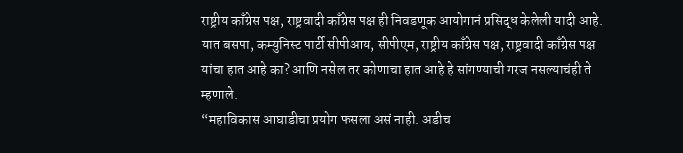राष्ट्रीय काँग्रेस पक्ष, राष्ट्रवादी काँग्रेस पक्ष ही निवडणूक आयोगानं प्रसिद्ध केलेली यादी आहे. यात बसपा, कम्युनिस्ट पार्टी सीपीआय, सीपीएम, राष्ट्रीय काँग्रेस पक्ष, राष्ट्रवादी काँग्रेस पक्ष यांचा हात आहे का? आणि नसेल तर कोणाचा हात आहे हे सांगण्याची गरज नसल्याचंही ते म्हणाले.
“महाविकास आघाडीचा प्रयोग फसला असं नाही. अडीच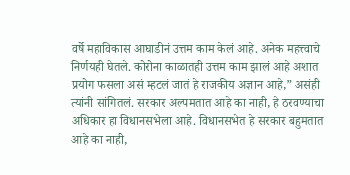वर्षे महाविकास आघाडीनं उत्तम काम केलं आहे. अनेक महत्त्वाचे निर्णयही घेतले. कोरोना काळातही उत्तम काम झालं आहे अशात प्रयोग फसला असं म्हटलं जातं हे राजकीय अज्ञान आहे,” असंही त्यांनी सांगितलं. सरकार अल्पमतात आहे का नाही, हे ठरवण्याचा अधिकार हा विधानसभेला आहे. विधानसभेत हे सरकार बहुमतात आहे का नाही,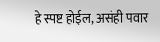हे स्पष्ट होईल, असंही पवार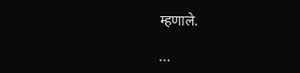म्हणाले.

...